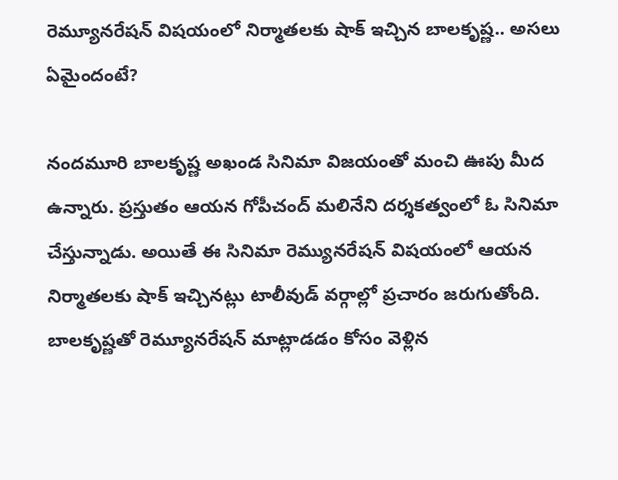రెమ్యూనరేషన్ విషయంలో నిర్మాతలకు షాక్ ఇచ్చిన బాలకృష్ణ.. అసలు ఏమైందంటే?

నందమూరి బాలకృష్ణ అఖండ సినిమా విజయంతో మంచి ఊపు మీద ఉన్నారు. ప్రస్తుతం ఆయన గోపీచంద్ మలినేని దర్శకత్వంలో ఓ సినిమా చేస్తున్నాడు. అయితే ఈ సినిమా రెమ్యునరేషన్ విషయంలో ఆయన నిర్మాతలకు షాక్ ఇచ్చినట్లు టాలీవుడ్ వర్గాల్లో ప్రచారం జరుగుతోంది. బాలకృష్ణతో రెమ్యూనరేషన్ మాట్లాడడం కోసం వెళ్లిన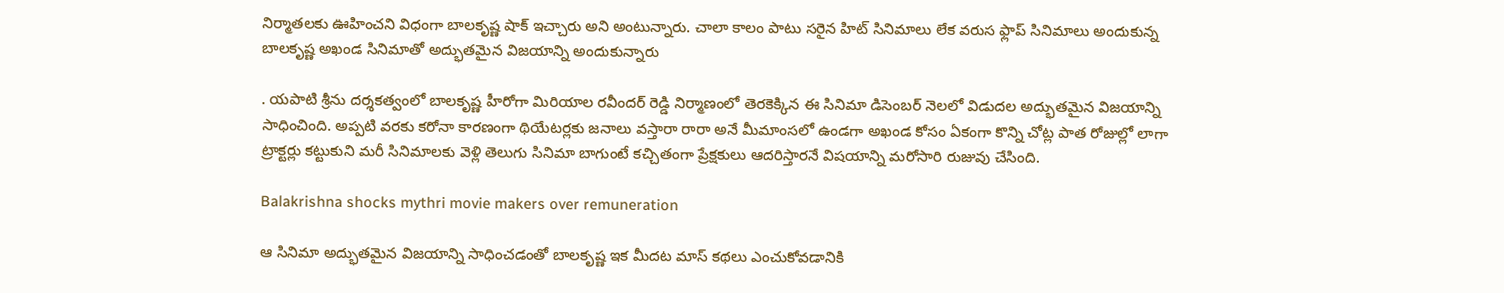నిర్మాతలకు ఊహించని విధంగా బాలకృష్ణ షాక్ ఇచ్చారు అని అంటున్నారు. చాలా కాలం పాటు సరైన హిట్ సినిమాలు లేక వరుస ఫ్లాప్ సినిమాలు అందుకున్న బాలకృష్ణ అఖండ సినిమాతో అద్భుతమైన విజయాన్ని అందుకున్నారు

. యపాటి శ్రీను దర్శకత్వంలో బాలకృష్ణ హీరోగా మిరియాల రవీందర్ రెడ్డి నిర్మాణంలో తెరకెక్కిన ఈ సినిమా డిసెంబర్ నెలలో విడుదల అద్భుతమైన విజయాన్ని సాధించింది. అప్పటి వరకు కరోనా కారణంగా థియేటర్లకు జనాలు వస్తారా రారా అనే మీమాంసలో ఉండగా అఖండ కోసం ఏకంగా కొన్ని చోట్ల పాత రోజుల్లో లాగా ట్రాక్టర్లు కట్టుకుని మరీ సినిమాలకు వెళ్లి తెలుగు సినిమా బాగుంటే కచ్చితంగా ప్రేక్షకులు ఆదరిస్తారనే విషయాన్ని మరోసారి రుజువు చేసింది.

Balakrishna shocks mythri movie makers over remuneration

ఆ సినిమా అద్భుతమైన విజయాన్ని సాధించడంతో బాలకృష్ణ ఇక మీదట మాస్ కథలు ఎంచుకోవడానికి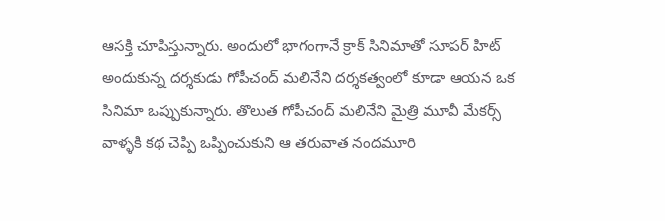ఆసక్తి చూపిస్తున్నారు. అందులో భాగంగానే క్రాక్ సినిమాతో సూపర్ హిట్ అందుకున్న దర్శకుడు గోపీచంద్ మలినేని దర్శకత్వంలో కూడా ఆయన ఒక సినిమా ఒప్పుకున్నారు. తొలుత గోపీచంద్ మలినేని మైత్రి మూవీ మేకర్స్ వాళ్ళకి కథ చెప్పి ఒప్పించుకుని ఆ తరువాత నందమూరి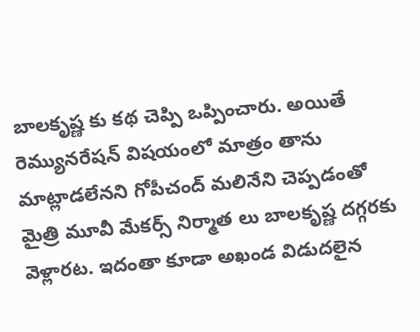బాలకృష్ణ కు కథ చెప్పి ఒప్పించారు. అయితే రెమ్యునరేషన్ విషయంలో మాత్రం తాను మాట్లాడలేనని గోపీచంద్ మలినేని చెప్పడంతో మైత్రి మూవీ మేకర్స్ నిర్మాత లు బాలకృష్ణ దగ్గరకు వెళ్లారట. ఇదంతా కూడా అఖండ విడుదలైన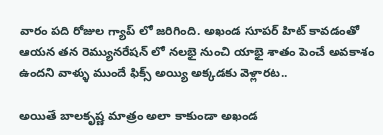వారం పది రోజుల గ్యాప్ లో జరిగింది. అఖండ సూపర్ హిట్ కావడంతో ఆయన తన రెమ్యునరేషన్ లో నలభై నుంచి యాభై శాతం పెంచే అవకాశం ఉందని వాళ్ళు ముందే ఫిక్స్ అయ్యి అక్కడకు వెళ్లారట..

అయితే బాలకృష్ణ మాత్రం అలా కాకుండా అఖండ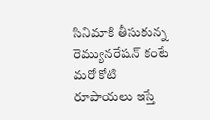సినిమాకి తీసుకున్న రెమ్యునరేషన్ కంటే మరో కోటి రూపాయలు ఇస్తే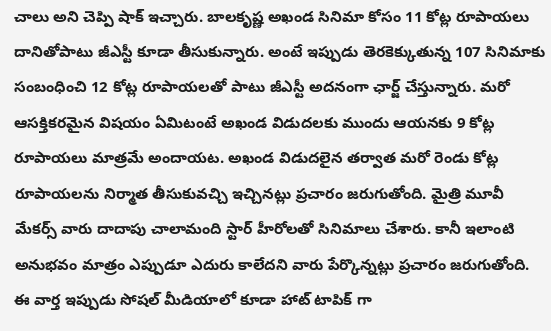చాలు అని చెప్పి షాక్ ఇచ్చారు. బాలకృష్ణ అఖండ సినిమా కోసం 11 కోట్ల రూపాయలు దానితోపాటు జీఎస్టీ కూడా తీసుకున్నారు. అంటే ఇప్పుడు తెరకెక్కుతున్న 107 సినిమాకు సంబంధించి 12 కోట్ల రూపాయలతో పాటు జీఎస్టీ అదనంగా ఛార్జ్ చేస్తున్నారు. మరో ఆసక్తికరమైన విషయం ఏమిటంటే అఖండ విడుదలకు ముందు ఆయనకు 9 కోట్ల రూపాయలు మాత్రమే అందాయట. అఖండ విడుదలైన తర్వాత మరో రెండు కోట్ల రూపాయలను నిర్మాత తీసుకువచ్చి ఇచ్చినట్లు ప్రచారం జరుగుతోంది. మైత్రి మూవీ మేకర్స్ వారు దాదాపు చాలామంది స్టార్ హీరోలతో సినిమాలు చేశారు. కానీ ఇలాంటి అనుభవం మాత్రం ఎప్పుడూ ఎదురు కాలేదని వారు పేర్కొన్నట్లు ప్రచారం జరుగుతోంది. ఈ వార్త ఇప్పుడు సోషల్ మీడియాలో కూడా హాట్ టాపిక్ గా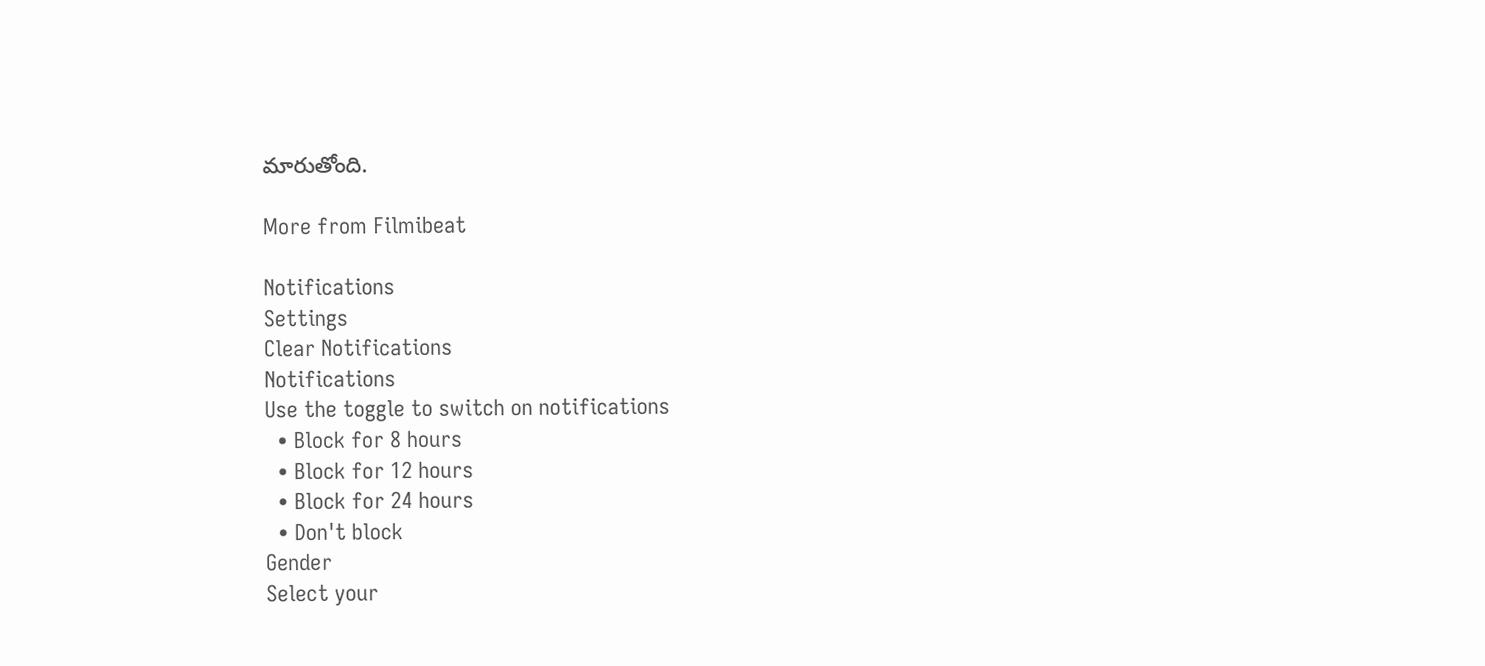మారుతోంది.

More from Filmibeat

Notifications
Settings
Clear Notifications
Notifications
Use the toggle to switch on notifications
  • Block for 8 hours
  • Block for 12 hours
  • Block for 24 hours
  • Don't block
Gender
Select your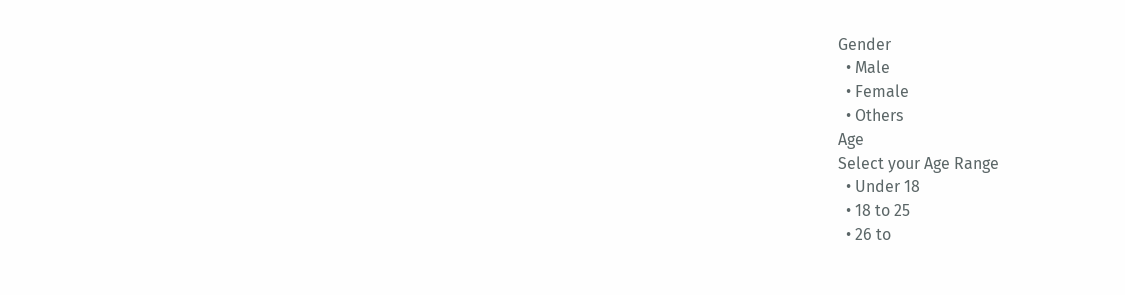Gender
  • Male
  • Female
  • Others
Age
Select your Age Range
  • Under 18
  • 18 to 25
  • 26 to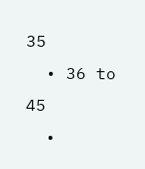35
  • 36 to 45
  •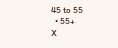45 to 55
  • 55+
X